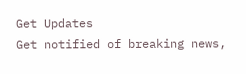Get Updates
Get notified of breaking news,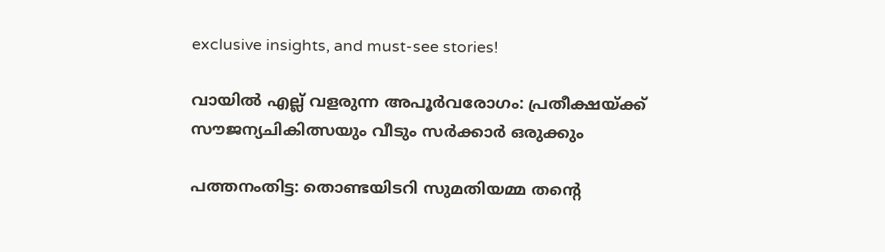exclusive insights, and must-see stories!

വായില്‍ എല്ല് വളരുന്ന അപൂര്‍വരോഗം: പ്രതീക്ഷയ്ക്ക് സൗജന്യചികിത്സയും വീടും സർക്കാർ ഒരുക്കും

പത്തനംതിട്ട: തൊണ്ടയിടറി സുമതിയമ്മ തന്റെ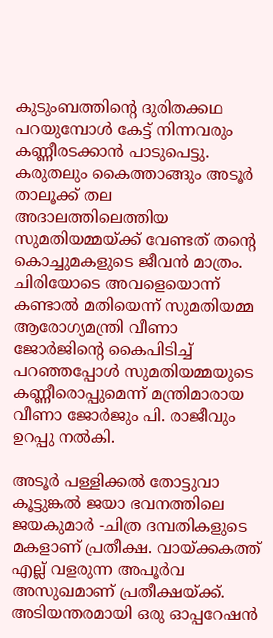കുടുംബത്തിന്റെ ദുരിതക്കഥ പറയുമ്പോള്‍ കേട്ട് നിന്നവരും കണ്ണീരടക്കാന്‍ പാടുപെട്ടു. കരുതലും കൈത്താങ്ങും അടൂര്‍ താലൂക്ക് തല അദാലത്തിലെത്തിയ സുമതിയമ്മയ്ക്ക് വേണ്ടത് തന്റെ കൊച്ചുമകളുടെ ജീവന്‍ മാത്രം. ചിരിയോടെ അവളെയൊന്ന് കണ്ടാല്‍ മതിയെന്ന് സുമതിയമ്മ ആരോഗ്യമന്ത്രി വീണാ ജോര്‍ജിന്റെ കൈപിടിച്ച് പറഞ്ഞപ്പോള്‍ സുമതിയമ്മയുടെ കണ്ണീരൊപ്പുമെന്ന് മന്ത്രിമാരായ വീണാ ജോർജും പി. രാജീവും ഉറപ്പു നൽകി.

അടൂര്‍ പള്ളിക്കല്‍ തോട്ടുവാ കൂട്ടുങ്കല്‍ ജയാ ഭവനത്തിലെ ജയകുമാര്‍ -ചിത്ര ദമ്പതികളുടെ മകളാണ് പ്രതീക്ഷ. വായ്ക്കകത്ത് എല്ല് വളരുന്ന അപൂര്‍വ അസുഖമാണ് പ്രതീക്ഷയ്ക്ക്. അടിയന്തരമായി ഒരു ഓപ്പറേഷന്‍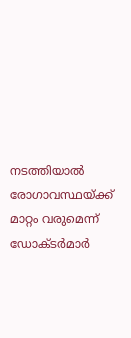നടത്തിയാല്‍ രോഗാവസ്ഥയ്ക്ക് മാറ്റം വരുമെന്ന് ഡോക്ടര്‍മാര്‍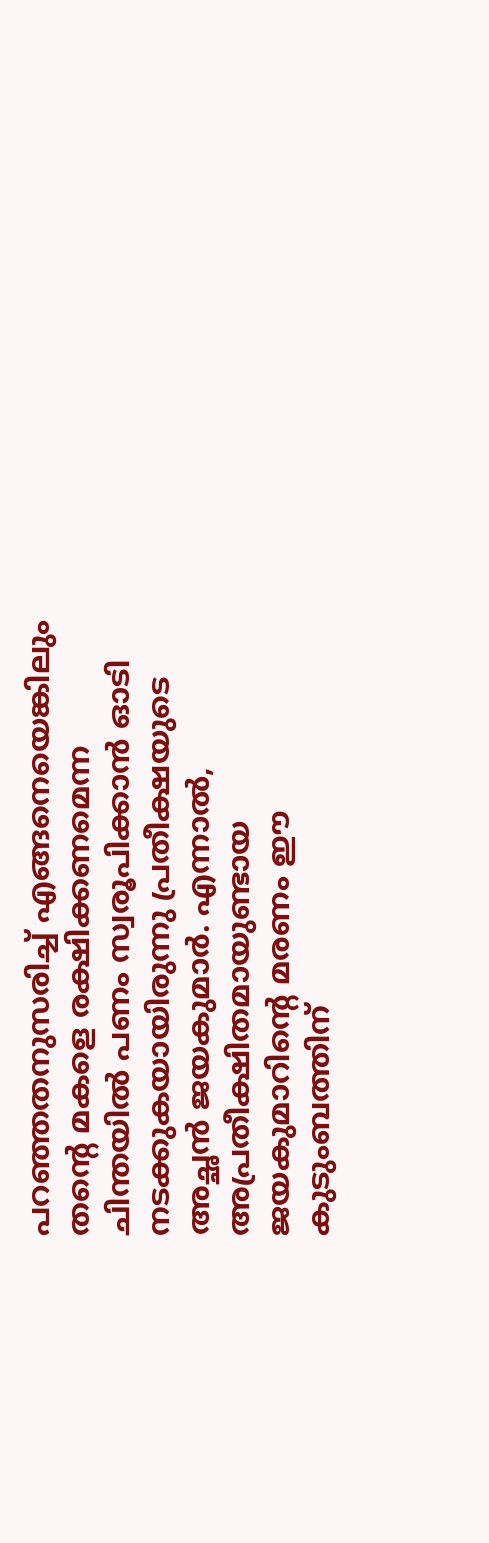പറഞ്ഞതനുസരിച്ച് എങ്ങനെയെങ്കിലും തന്റെ മകളെ രക്ഷിക്കണമെന്ന ചിന്തയില്‍ പണം സ്വരൂപിക്കാൻ ഓടി നടക്കുകയായിരുന്നു പ്രതീക്ഷയുടെ അച്ഛന്‍ ജയകുമാര്‍. എന്നാല്‍, അപ്രതീക്ഷിതമായുണ്ടായ ജയകുമാറിന്റെ മരണം ഈ കുടുംബത്തിന്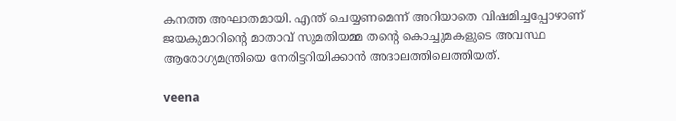കനത്ത അഘാതമായി. എന്ത് ചെയ്യണമെന്ന് അറിയാതെ വിഷമിച്ചപ്പോഴാണ് ജയകുമാറിന്റെ മാതാവ് സുമതിയമ്മ തന്റെ കൊച്ചുമകളുടെ അവസ്ഥ ആരോഗ്യമന്ത്രിയെ നേരിട്ടറിയിക്കാന്‍ അദാലത്തിലെത്തിയത്.

veena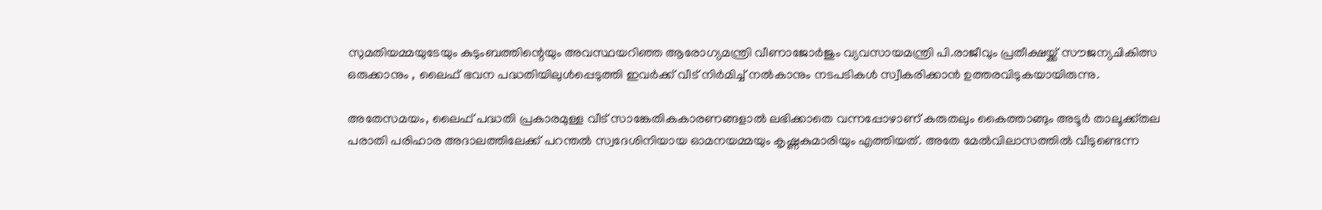സുമതിയമ്മയുടേയും കുടുംബത്തിന്റെയും അവസ്ഥയറിഞ്ഞ ആരോഗ്യമന്ത്രി വീണാജോര്‍ജും വ്യവസായമന്ത്രി പി.രാജീവും പ്രതീക്ഷയ്ക്ക് സൗജന്യചികിത്സ ഒരുക്കാനും , ലൈഫ് ഭവന പദ്ധതിയിലുള്‍പ്പെടുത്തി ഇവര്‍ക്ക് വീട് നിര്‍മിച്ച് നല്‍കാനും നടപടികള്‍ സ്വീകരിക്കാന്‍ ഉത്തരവിടുകയായിരുന്നു.

അതേസമയം, ലൈഫ് പദ്ധതി പ്രകാരമുള്ള വീട് സാങ്കേതികകാരണങ്ങളാല്‍ ലഭിക്കാതെ വന്നപ്പോഴാണ് കരുതലും കൈത്താങ്ങും അടൂര്‍ താലൂക്ക്തല പരാതി പരിഹാര അദാലത്തിലേക്ക് പറന്തല്‍ സ്വദേശിനിയായ ഓമനയമ്മയും കൃഷ്ണകുമാരിയും എത്തിയത്. അതേ മേല്‍വിലാസത്തില്‍ വീടുണ്ടെന്ന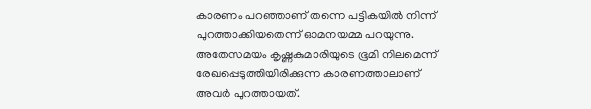കാരണം പറഞ്ഞാണ് തന്നെ പട്ടികയില്‍ നിന്ന് പുറത്താക്കിയതെന്ന് ഓമനയമ്മ പറയുന്നു. അതേസമയം കൃഷ്ണകുമാരിയുടെ ഭൂമി നിലമെന്ന് രേഖപ്പെടുത്തിയിരിക്കുന്ന കാരണത്താലാണ് അവര്‍ പുറത്തായത്.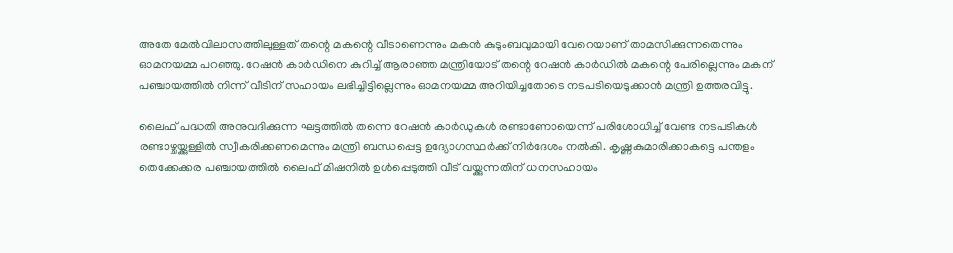അതേ മേല്‍വിലാസത്തിലുള്ളത് തന്റെ മകന്റെ വീടാണെന്നും മകന്‍ കുടുംബവുമായി വേറെയാണ് താമസിക്കുന്നതെന്നും ഓമനയമ്മ പറഞ്ഞു. റേഷന്‍ കാര്‍ഡിനെ കുറിച്ച് ആരാഞ്ഞ മന്ത്രിയോട് തന്റെ റേഷന്‍ കാര്‍ഡില്‍ മകന്റെ പേരില്ലെന്നും മകന് പഞ്ചായത്തില്‍ നിന്ന് വീടിന് സഹായം ലഭിച്ചിട്ടില്ലെന്നും ഓമനയമ്മ അറിയിച്ചതോടെ നടപടിയെടുക്കാന്‍ മന്ത്രി ഉത്തരവിട്ടു.

ലൈഫ് പദ്ധതി അനുവദിക്കുന്ന ഘട്ടത്തില്‍ തന്നെ റേഷന്‍ കാര്‍ഡുകള്‍ രണ്ടാണോയെന്ന് പരിശോധിച്ച് വേണ്ട നടപടികള്‍ രണ്ടാഴ്ചയ്ക്കുള്ളില്‍ സ്വീകരിക്കണമെന്നും മന്ത്രി ബന്ധപ്പെട്ട ഉദ്യോഗസ്ഥര്‍ക്ക് നിര്‍ദേശം നല്‍കി. കൃഷ്ണകുമാരിക്കാകട്ടെ പന്തളം തെക്കേക്കര പഞ്ചായത്തിൽ ലൈഫ് മിഷനിൽ ഉള്‍പ്പെടുത്തി വീട് വയ്ക്കുന്നതിന് ധനസഹായം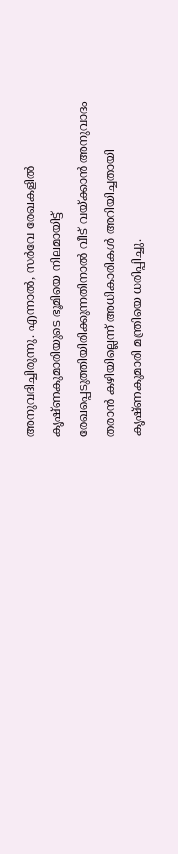അനുവദിച്ചിരുന്നു. എന്നാല്‍, സര്‍വേ രേഖകളില്‍ കൃഷ്ണകുമാരിയുടെ ഭൂമിയെ നിലമായിട്ട് രേഖപ്പെടുത്തിയിരിക്കുന്നതിനാല്‍ വീട് വയ്ക്കാന്‍ അനുവാദം തരാന്‍ കഴിയില്ലെന്ന് അധികാരികള്‍ അറിയിച്ചതായി കൃഷ്ണകുമാരി മന്ത്രിയെ ധരിപ്പിച്ചു.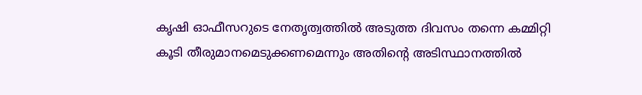കൃഷി ഓഫീസറുടെ നേതൃത്വത്തില്‍ അടുത്ത ദിവസം തന്നെ കമ്മിറ്റി കൂടി തീരുമാനമെടുക്കണമെന്നും അതിന്റെ അടിസ്ഥാനത്തില്‍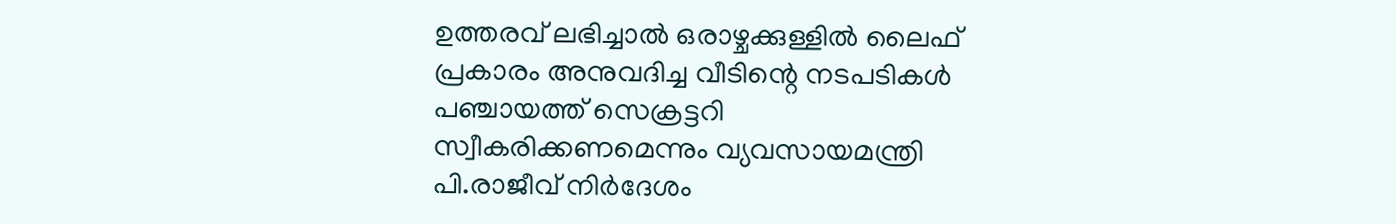ഉത്തരവ് ലഭിച്ചാല്‍ ഒരാഴ്ചക്കുള്ളില്‍ ലൈഫ് പ്രകാരം അനുവദിച്ച വീടിന്റെ നടപടികള്‍ പഞ്ചായത്ത് സെക്രട്ടറി സ്വീകരിക്കണമെന്നും വ്യവസായമന്ത്രി പി.രാജീവ് നിര്‍ദേശം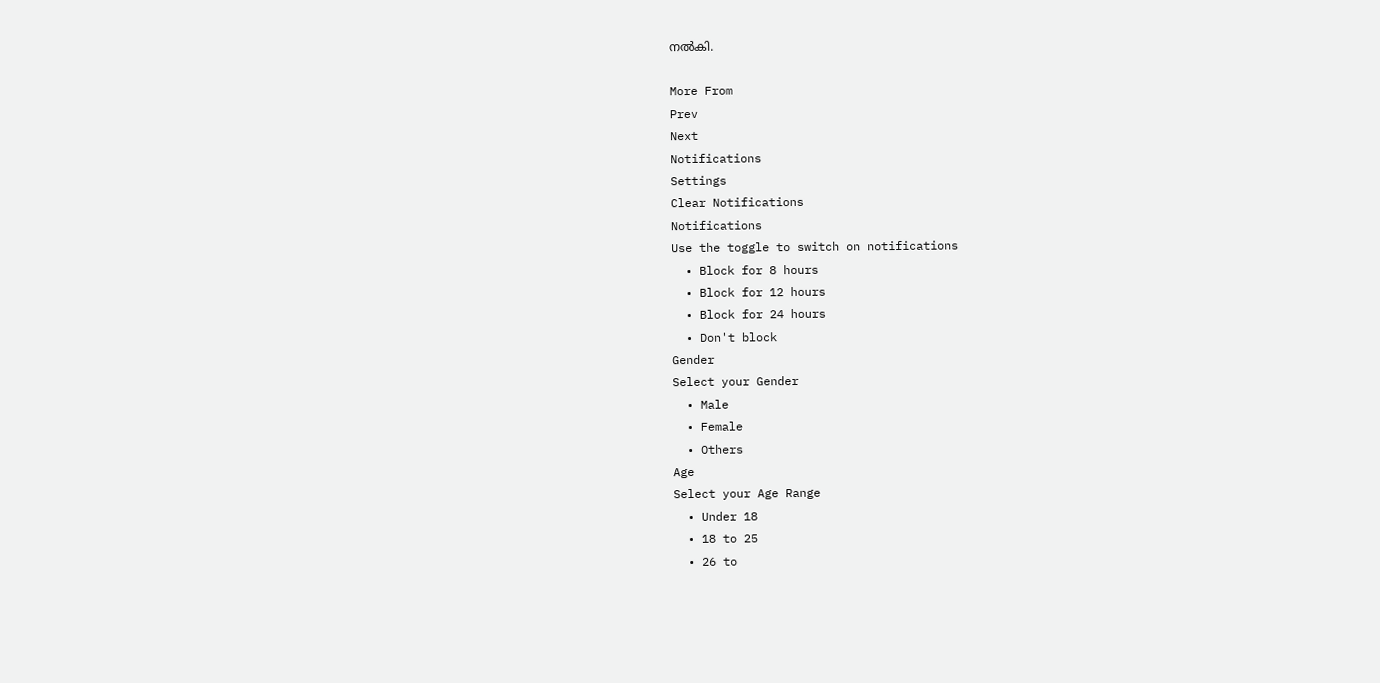നല്‍കി.

More From
Prev
Next
Notifications
Settings
Clear Notifications
Notifications
Use the toggle to switch on notifications
  • Block for 8 hours
  • Block for 12 hours
  • Block for 24 hours
  • Don't block
Gender
Select your Gender
  • Male
  • Female
  • Others
Age
Select your Age Range
  • Under 18
  • 18 to 25
  • 26 to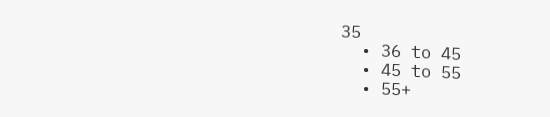35
  • 36 to 45
  • 45 to 55
  • 55+